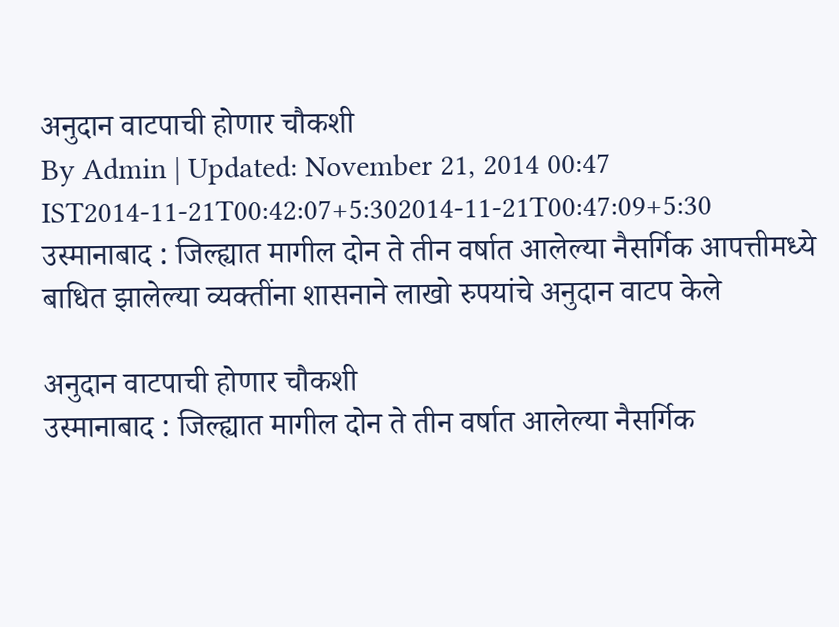अनुदान वाटपाची होणार चौकशी
By Admin | Updated: November 21, 2014 00:47 IST2014-11-21T00:42:07+5:302014-11-21T00:47:09+5:30
उस्मानाबाद : जिल्ह्यात मागील दोन ते तीन वर्षात आलेल्या नैसर्गिक आपत्तीमध्ये बाधित झालेल्या व्यक्तींना शासनाने लाखो रुपयांचे अनुदान वाटप केले

अनुदान वाटपाची होणार चौकशी
उस्मानाबाद : जिल्ह्यात मागील दोन ते तीन वर्षात आलेल्या नैसर्गिक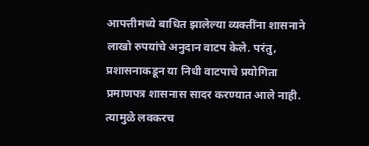आपत्तीमध्ये बाधित झालेल्या व्यक्तींना शासनाने लाखो रुपयांचे अनुदान वाटप केले. परंतु, प्रशासनाकडून या निधी वाटपाचे प्रयोगिता प्रमाणपत्र शासनास सादर करण्यात आले नाही. त्यामुळे लवकरच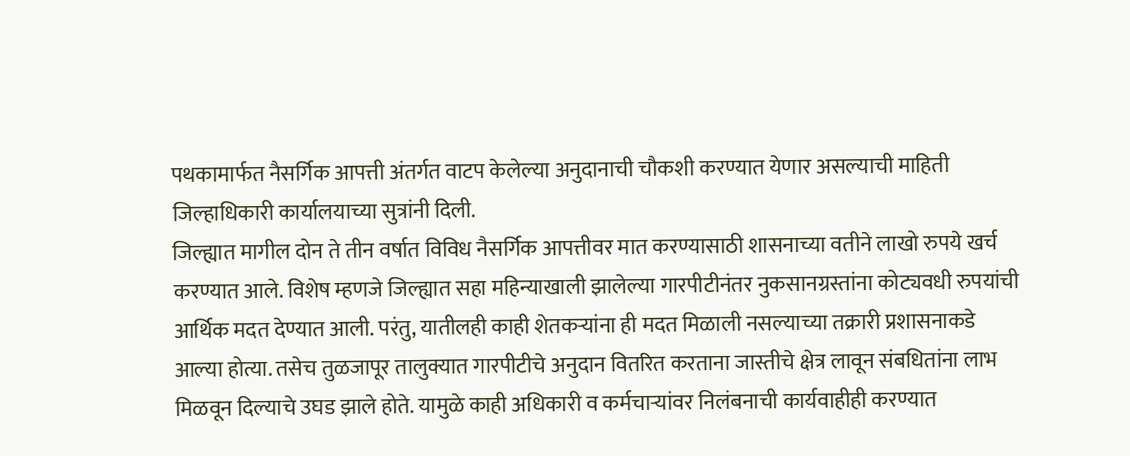पथकामार्फत नैसर्गिक आपत्ती अंतर्गत वाटप केलेल्या अनुदानाची चौकशी करण्यात येणार असल्याची माहिती जिल्हाधिकारी कार्यालयाच्या सुत्रांनी दिली.
जिल्ह्यात मागील दोन ते तीन वर्षात विविध नैसर्गिक आपत्तीवर मात करण्यासाठी शासनाच्या वतीने लाखो रुपये खर्च करण्यात आले. विशेष म्हणजे जिल्ह्यात सहा महिन्याखाली झालेल्या गारपीटीनंतर नुकसानग्रस्तांना कोट्यवधी रुपयांची आर्थिक मदत देण्यात आली. परंतु, यातीलही काही शेतकऱ्यांना ही मदत मिळाली नसल्याच्या तक्रारी प्रशासनाकडे आल्या होत्या. तसेच तुळजापूर तालुक्यात गारपीटीचे अनुदान वितरित करताना जास्तीचे क्षेत्र लावून संबधितांना लाभ मिळवून दिल्याचे उघड झाले होते. यामुळे काही अधिकारी व कर्मचाऱ्यांवर निलंबनाची कार्यवाहीही करण्यात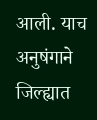आली. याच अनुषंगाने जिल्ह्यात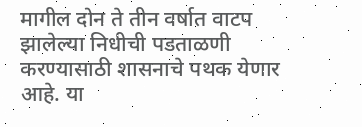मागील दोन ते तीन वर्षात वाटप झालेल्या निधीची पडताळणी करण्यासाठी शासनाचे पथक येणार आहे. या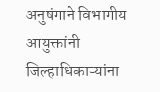अनुषंगाने विभागीय आयुक्तांनी जिल्हाधिकाऱ्यांना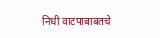निधी वाटपाबाबतचे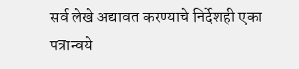सर्व लेखे अद्यावत करण्याचे निर्देशही एका पत्रान्वये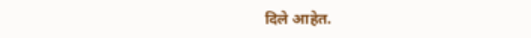दिले आहेत.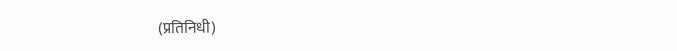(प्रतिनिधी)